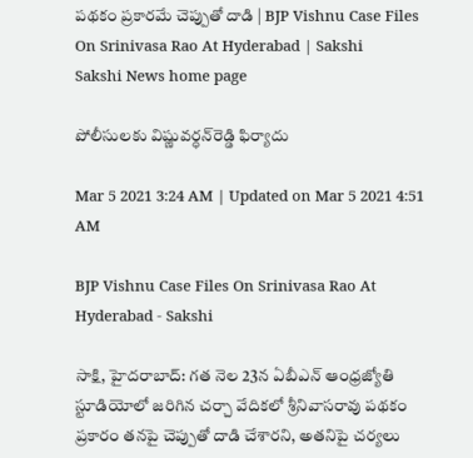పథకం ప్రకారమే చెప్పుతో దాడి | BJP Vishnu Case Files On Srinivasa Rao At Hyderabad | Sakshi
Sakshi News home page

పోలీసులకు విష్ణువర్ధన్‌రెడ్డి ఫిర్యాదు

Mar 5 2021 3:24 AM | Updated on Mar 5 2021 4:51 AM

BJP Vishnu Case Files On Srinivasa Rao At Hyderabad - Sakshi

సాక్షి, హైదరాబాద్‌: గత నెల 23న ఏబీఎన్‌ ఆంధ్రజ్యోతి స్టూడియోలో జరిగిన చర్చా వేదికలో శ్రీనివాసరావు పథకం ప్రకారం తనపై చెప్పుతో దాడి చేశారని, అతనిపై చర్యలు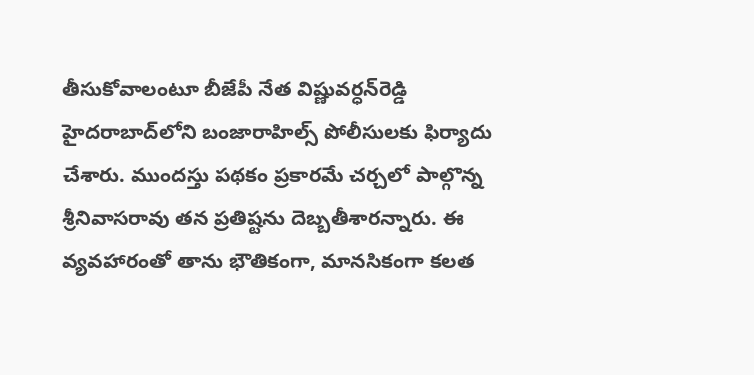తీసుకోవాలంటూ బీజేపీ నేత విష్ణువర్ధన్‌రెడ్డి హైదరాబాద్‌లోని బంజారాహిల్స్‌ పోలీసులకు ఫిర్యాదు చేశారు. ముందస్తు పథకం ప్రకారమే చర్చలో పాల్గొన్న శ్రీనివాసరావు తన ప్రతిష్టను దెబ్బతీశారన్నారు. ఈ వ్యవహారంతో తాను భౌతికంగా, మానసికంగా కలత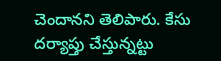చెందానని తెలిపారు. కేసు  దర్యాప్తు చేస్తున్నట్టు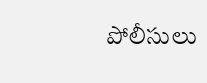పోలీసులు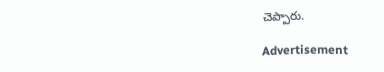చెప్పారు.

Advertisement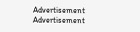Advertisement
Advertisement